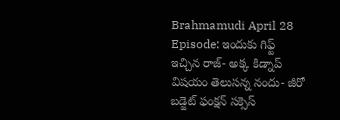Brahmamudi April 28 Episode: ఇందుకు గిఫ్ట్ ఇచ్చిన రాజ్- అక్క కిడ్నాప్ విషయం తెలుసన్న నందు- జీరో బడ్జెట్ ఫంక్షన్ సక్సెస్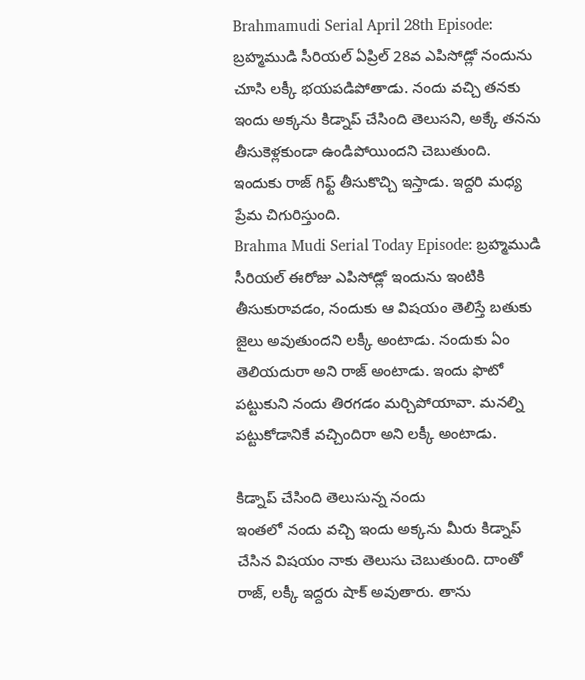Brahmamudi Serial April 28th Episode: బ్రహ్మముడి సీరియల్ ఏప్రిల్ 28వ ఎపిసోడ్లో నందును చూసి లక్కీ భయపడిపోతాడు. నందు వచ్చి తనకు ఇందు అక్కను కిడ్నాప్ చేసింది తెలుసని, అక్కే తనను తీసుకెళ్లకుండా ఉండిపోయిందని చెబుతుంది. ఇందుకు రాజ్ గిఫ్ట్ తీసుకొచ్చి ఇస్తాడు. ఇద్దరి మధ్య ప్రేమ చిగురిస్తుంది.
Brahma Mudi Serial Today Episode: బ్రహ్మముడి సీరియల్ ఈరోజు ఎపిసోడ్లో ఇందును ఇంటికి తీసుకురావడం, నందుకు ఆ విషయం తెలిస్తే బతుకు జైలు అవుతుందని లక్కీ అంటాడు. నందుకు ఏం తెలియదురా అని రాజ్ అంటాడు. ఇందు ఫొటో పట్టుకుని నందు తిరగడం మర్చిపోయావా. మనల్ని పట్టుకోడానికే వచ్చిందిరా అని లక్కీ అంటాడు.

కిడ్నాప్ చేసింది తెలుసున్న నందు
ఇంతలో నందు వచ్చి ఇందు అక్కను మీరు కిడ్నాప్ చేసిన విషయం నాకు తెలుసు చెబుతుంది. దాంతో రాజ్, లక్కీ ఇద్దరు షాక్ అవుతారు. తాను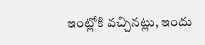ఇంట్లోకి వచ్చినట్లు, ఇందు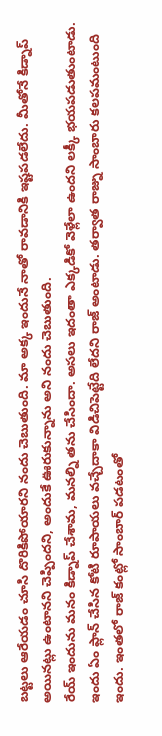బట్టలు ఆరేయడం చూసి దొరికిపోయారని నందు చెబుతుంది. మా అక్క ఇందునే నాతో రావడానికి ఇష్టపడలేదు. మీతోనే కిడ్నాప్ అయినట్లు ఉంటానని చెప్పిందని, అందుకే ఊరుకున్నాను అని నందు చెబుతుంది.
రేయ్ ఇందును మనం కిడ్నాప్ చేశామ, మనల్ని తను చేసిందా. అసలు ఇదంతా ఎక్కడికో వెళ్లేలా ఉందని లక్కీ భయపడుతుంటాడు. ఇందు ఏం ప్లాన్ చేసిన కోటి రూపాయలు వచ్చేదాకా విడిచిపెట్టేది లేదని రాజ్ అంటాడు. తర్వాత రాజ్ను సాంబారు కలపమంటుంది ఇందు. ఇంతలో రాజ్ కంట్లో సాంబార్ పడటంతో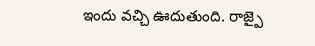ఇందు వచ్చి ఊదుతుంది. రాజ్పై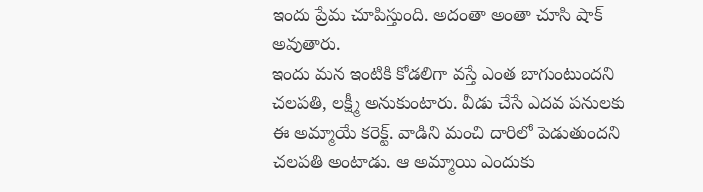ఇందు ప్రేమ చూపిస్తుంది. అదంతా అంతా చూసి షాక్ అవుతారు.
ఇందు మన ఇంటికి కోడలిగా వస్తే ఎంత బాగుంటుందని చలపతి, లక్ష్మీ అనుకుంటారు. వీడు చేసే ఎదవ పనులకు ఈ అమ్మాయే కరెక్ట్. వాడిని మంచి దారిలో పెడుతుందని చలపతి అంటాడు. ఆ అమ్మాయి ఎందుకు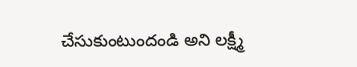చేసుకుంటుందండి అని లక్ష్మీ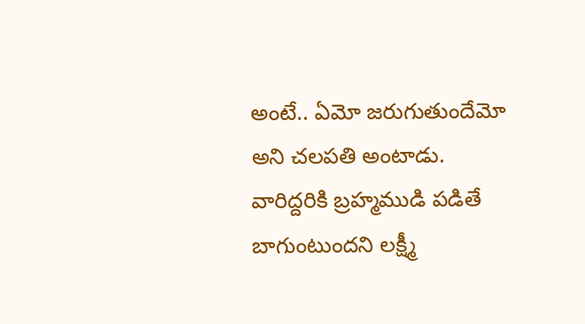అంటే.. ఏమో జరుగుతుందేమో అని చలపతి అంటాడు. వారిద్దరికి బ్రహ్మముడి పడితే బాగుంటుందని లక్ష్మీ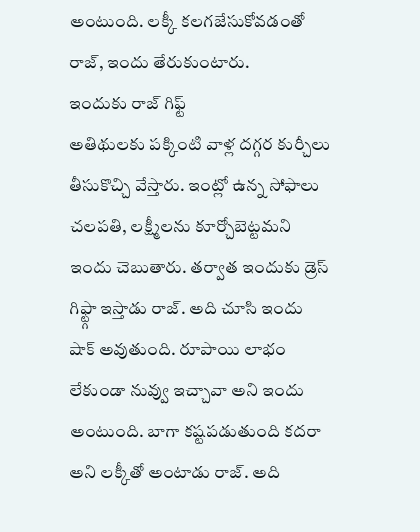అంటుంది. లక్కీ కలగజేసుకోవడంతో రాజ్, ఇందు తేరుకుంటారు.
ఇందుకు రాజ్ గిఫ్ట్
అతిథులకు పక్కింటి వాళ్ల దగ్గర కుర్చీలు తీసుకొచ్చి వేస్తారు. ఇంట్లో ఉన్న సోఫాలు చలపతి, లక్ష్మీలను కూర్చోబెట్టమని ఇందు చెబుతారు. తర్వాత ఇందుకు డ్రెస్ గిఫ్ట్గా ఇస్తాడు రాజ్. అది చూసి ఇందు షాక్ అవుతుంది. రూపాయి లాభం లేకుండా నువ్వు ఇచ్చావా అని ఇందు అంటుంది. బాగా కష్టపడుతుంది కదరా అని లక్కీతో అంటాడు రాజ్. అది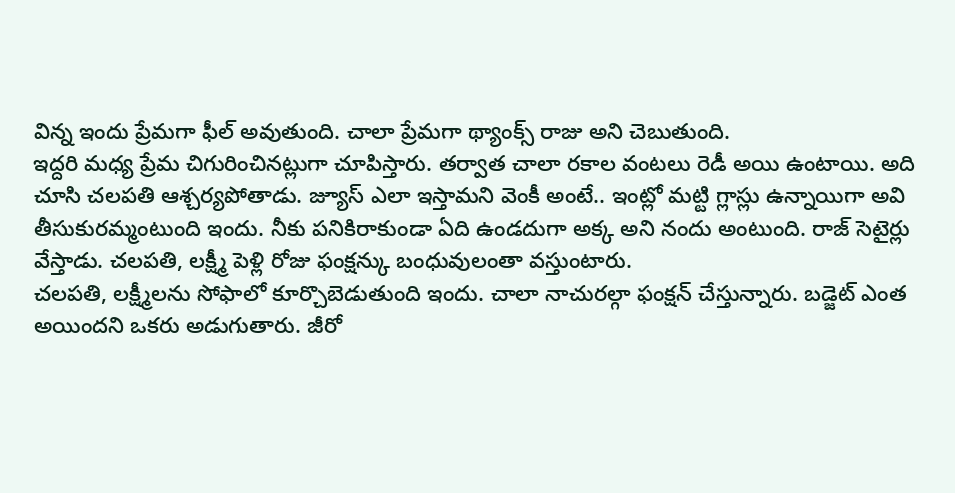విన్న ఇందు ప్రేమగా ఫీల్ అవుతుంది. చాలా ప్రేమగా థ్యాంక్స్ రాజు అని చెబుతుంది.
ఇద్దరి మధ్య ప్రేమ చిగురించినట్లుగా చూపిస్తారు. తర్వాత చాలా రకాల వంటలు రెడీ అయి ఉంటాయి. అది చూసి చలపతి ఆశ్చర్యపోతాడు. జ్యూస్ ఎలా ఇస్తామని వెంకీ అంటే.. ఇంట్లో మట్టి గ్లాస్లు ఉన్నాయిగా అవి తీసుకురమ్మంటుంది ఇందు. నీకు పనికిరాకుండా ఏది ఉండదుగా అక్క అని నందు అంటుంది. రాజ్ సెటైర్లు వేస్తాడు. చలపతి, లక్ష్మీ పెళ్లి రోజు ఫంక్షన్కు బంధువులంతా వస్తుంటారు.
చలపతి, లక్ష్మీలను సోఫాలో కూర్చొబెడుతుంది ఇందు. చాలా నాచురల్గా ఫంక్షన్ చేస్తున్నారు. బడ్జెట్ ఎంత అయిందని ఒకరు అడుగుతారు. జీరో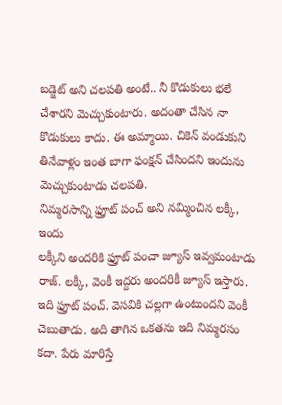బడ్జెట్ అని చలపతి అంటే.. నీ కొడుకులు భలే చేశారని మెచ్చుకుంటారు. అదంతా చేసిన నా కొడుకులు కాదు. ఈ అమ్మాయి. చికెన్ వండుకుని తినేవాళ్లం ఇంత బాగా ఫంక్షన్ చేసిందని ఇందును మెచ్చుకుంటాడు చలపతి.
నిమ్మరసాన్ని ఫ్రూట్ పంచ్ అని నమ్మించిన లక్కీ, ఇందు
లక్కీని అందరికి ఫ్రూట్ పంచా జ్యూస్ ఇవ్వమంటాడు రాజ్. లక్కీ, వెంకీ ఇద్దరు అందరికీ జ్యూస్ ఇస్తారు. ఇది ఫ్రూట్ పంచ్. వెసవికి చల్లగా ఉంటుందని వెంకీ చెబుతాడు. అది తాగిన ఒకతను ఇది నిమ్మరసం కదా. పేరు మారిస్తే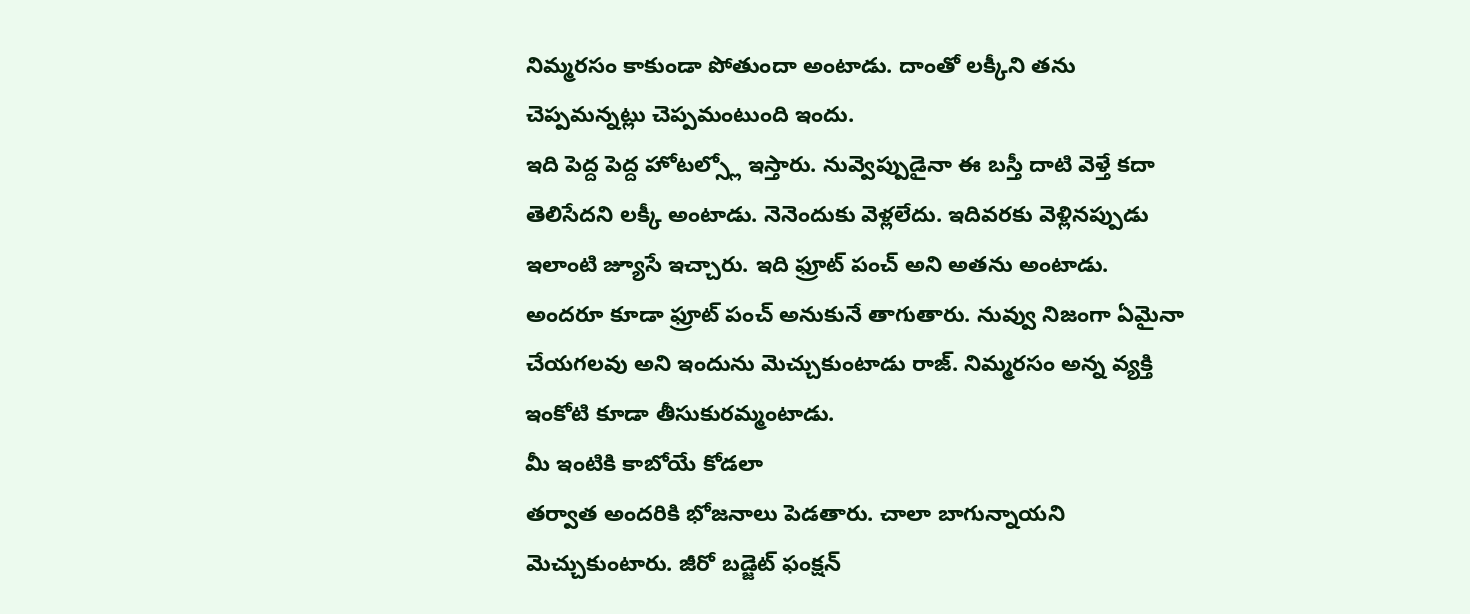నిమ్మరసం కాకుండా పోతుందా అంటాడు. దాంతో లక్కీని తను చెప్పమన్నట్లు చెప్పమంటుంది ఇందు.
ఇది పెద్ద పెద్ద హోటల్స్లో ఇస్తారు. నువ్వెప్పుడైనా ఈ బస్తీ దాటి వెళ్తే కదా తెలిసేదని లక్కీ అంటాడు. నెనెందుకు వెళ్లలేదు. ఇదివరకు వెళ్లినప్పుడు ఇలాంటి జ్యూసే ఇచ్చారు. ఇది ఫ్రూట్ పంచ్ అని అతను అంటాడు. అందరూ కూడా ఫ్రూట్ పంచ్ అనుకునే తాగుతారు. నువ్వు నిజంగా ఏమైనా చేయగలవు అని ఇందును మెచ్చుకుంటాడు రాజ్. నిమ్మరసం అన్న వ్యక్తి ఇంకోటి కూడా తీసుకురమ్మంటాడు.
మీ ఇంటికి కాబోయే కోడలా
తర్వాత అందరికి భోజనాలు పెడతారు. చాలా బాగున్నాయని మెచ్చుకుంటారు. జీరో బడ్జెట్ ఫంక్షన్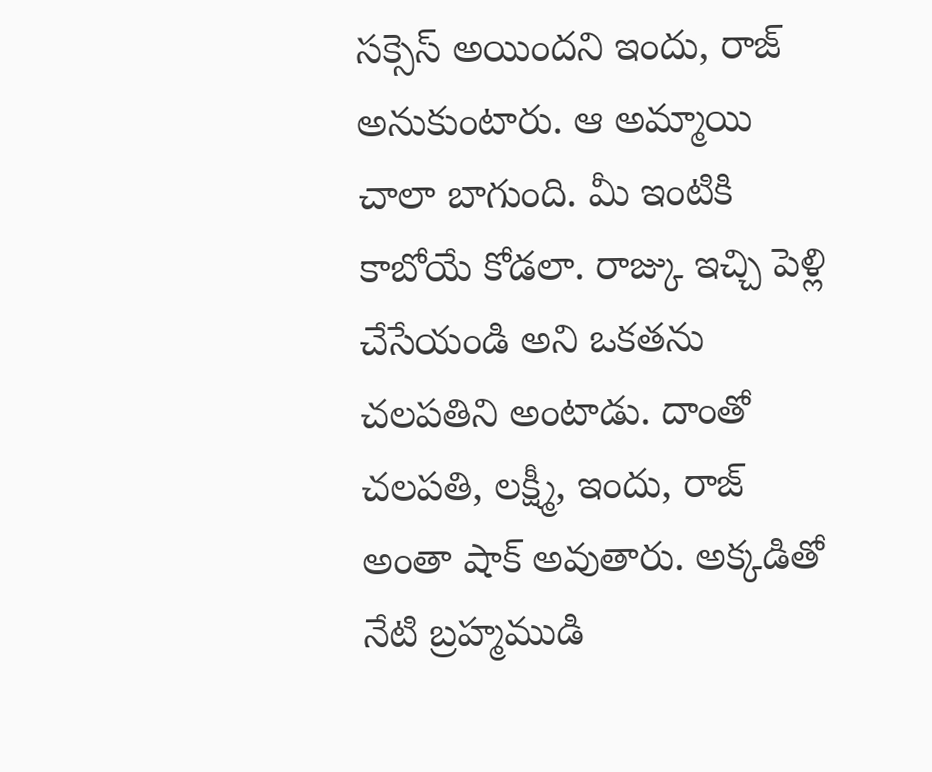సక్సెస్ అయిందని ఇందు, రాజ్ అనుకుంటారు. ఆ అమ్మాయి చాలా బాగుంది. మీ ఇంటికి కాబోయే కోడలా. రాజ్కు ఇచ్చి పెళ్లి చేసేయండి అని ఒకతను చలపతిని అంటాడు. దాంతో చలపతి, లక్ష్మీ, ఇందు, రాజ్ అంతా షాక్ అవుతారు. అక్కడితో నేటి బ్రహ్మముడి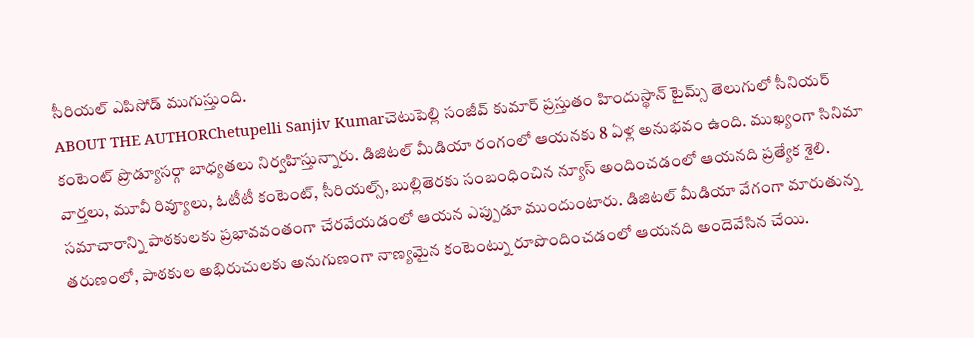సీరియల్ ఎపిసోడ్ ముగుస్తుంది.
ABOUT THE AUTHORChetupelli Sanjiv Kumarచెటుపెల్లి సంజీవ్ కుమార్ ప్రస్తుతం హిందుస్థాన్ టైమ్స్ తెలుగులో సీనియర్ కంటెంట్ ప్రొడ్యూసర్గా బాధ్యతలు నిర్వహిస్తున్నారు. డిజిటల్ మీడియా రంగంలో ఆయనకు 8 ఏళ్ల అనుభవం ఉంది. ముఖ్యంగా సినిమా వార్తలు, మూవీ రివ్యూలు, ఓటీటీ కంటెంట్, సీరియల్స్, బుల్లితెరకు సంబంధించిన న్యూస్ అందించడంలో ఆయనది ప్రత్యేక శైలి. సమాచారాన్ని పాఠకులకు ప్రభావవంతంగా చేరవేయడంలో ఆయన ఎప్పుడూ ముందుంటారు. డిజిటల్ మీడియా వేగంగా మారుతున్న తరుణంలో, పాఠకుల అభిరుచులకు అనుగుణంగా నాణ్యమైన కంటెంట్ను రూపొందించడంలో ఆయనది అందెవేసిన చేయి.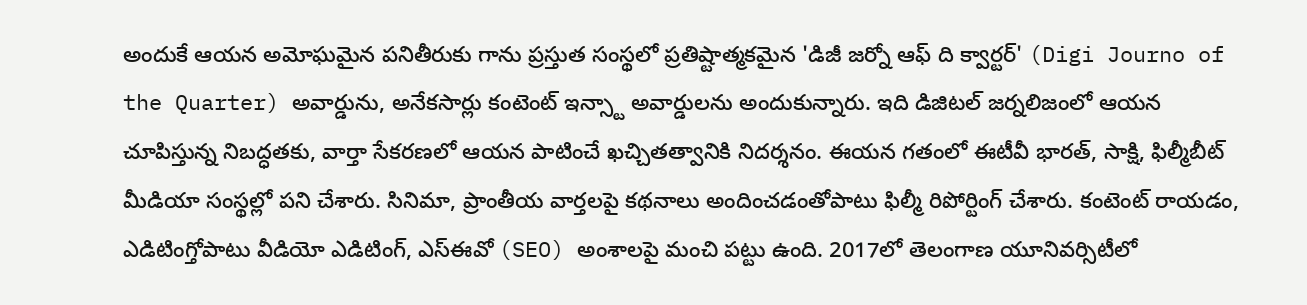అందుకే ఆయన అమోఘమైన పనితీరుకు గాను ప్రస్తుత సంస్థలో ప్రతిష్టాత్మకమైన 'డిజీ జర్నో ఆఫ్ ది క్వార్టర్' (Digi Journo of the Quarter) అవార్డును, అనేకసార్లు కంటెంట్ ఇన్స్టా అవార్డులను అందుకున్నారు. ఇది డిజిటల్ జర్నలిజంలో ఆయన చూపిస్తున్న నిబద్ధతకు, వార్తా సేకరణలో ఆయన పాటించే ఖచ్చితత్వానికి నిదర్శనం. ఈయన గతంలో ఈటీవీ భారత్, సాక్షి, ఫిల్మీబీట్ మీడియా సంస్థల్లో పని చేశారు. సినిమా, ప్రాంతీయ వార్తలపై కథనాలు అందించడంతోపాటు ఫిల్మీ రిపోర్టింగ్ చేశారు. కంటెంట్ రాయడం, ఎడిటింగ్తోపాటు వీడియో ఎడిటింగ్, ఎస్ఈవో (SEO) అంశాలపై మంచి పట్టు ఉంది. 2017లో తెలంగాణ యూనివర్సిటీలో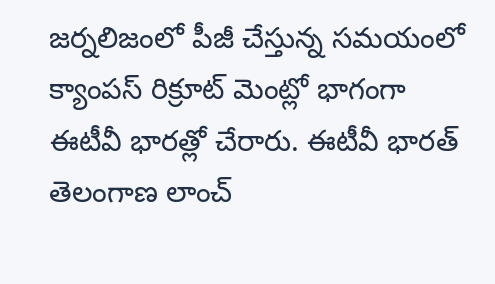జర్నలిజంలో పీజీ చేస్తున్న సమయంలో క్యాంపస్ రిక్రూట్ మెంట్లో భాగంగా ఈటీవీ భారత్లో చేరారు. ఈటీవీ భారత్ తెలంగాణ లాంచ్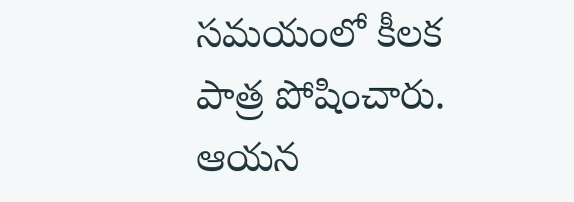సమయంలో కీలక పాత్ర పోషించారు. ఆయన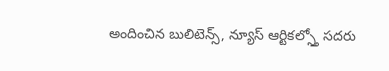అందించిన బులిటెన్స్, న్యూస్ ఆర్టికల్స్తో సదరు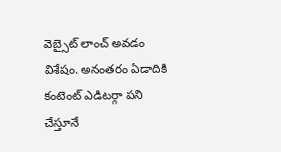వెబ్సైట్ లాంచ్ అవడం విశేషం. అనంతరం ఏడాదికి కంటెంట్ ఎడిటర్గా పని చేస్తూనే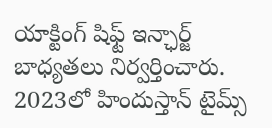యాక్టింగ్ షిఫ్ట్ ఇన్ఛార్జ్ బాధ్యతలు నిర్వర్తించారు. 2023లో హిందుస్తాన్ టైమ్స్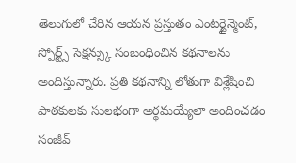తెలుగులో చేరిన ఆయన ప్రస్తుతం ఎంటర్టైన్మెంట్, స్పోర్ట్స్ సెక్షన్స్కు సంబంధించిన కథనాలను అందిస్తున్నారు. ప్రతి కథనాన్ని లోతుగా విశ్లేషించి పాఠకులకు సులభంగా అర్థమయ్యేలా అందించడం సంజీవ్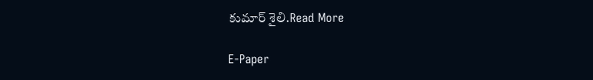కుమార్ శైలి.Read More

E-Paper